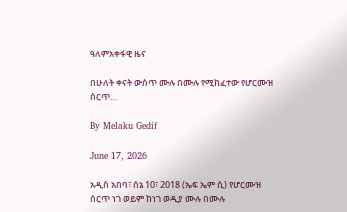ዓለምአቀፋዊ ዜና

በሁለት ቀናት ውስጥ ሙሉ በሙሉ የሚከፈተው የሆርሙዝ ሰርጥ…

By Melaku Gedif

June 17, 2026

አዲስ አበባ፣ ሰኔ 10፣ 2018 (ኤፍ ኤም ሲ) የሆርሙዝ ሰርጥ ነገ ወይም ከነገ ወዲያ ሙሉ በሙሉ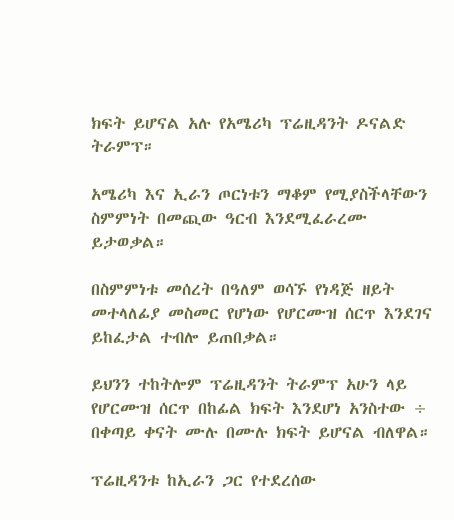ክፍት ይሆናል አሉ የአሜሪካ ፕሬዚዳንት ዶናልድ ትራምፕ።

አሜሪካ እና ኢራን ጦርነቱን ማቆም የሚያስችላቸውን ስምምነት በመጪው ዓርብ እንደሚፈራረሙ ይታወቃል።

በስምምነቱ መሰረት በዓለም ወሳኙ የነዳጅ ዘይት መተላለፊያ መስመር የሆነው የሆርሙዝ ሰርጥ እንደገና ይከፈታል ተብሎ ይጠበቃል።

ይህንን ተከትሎም ፕሬዚዳንት ትራምፕ አሁን ላይ የሆርሙዝ ሰርጥ በከፊል ክፍት እንደሆነ አንስተው ÷ በቀጣይ ቀናት ሙሉ በሙሉ ክፍት ይሆናል ብለዋል።

ፕሬዚዳንቱ ከኢራን ጋር የተደረሰው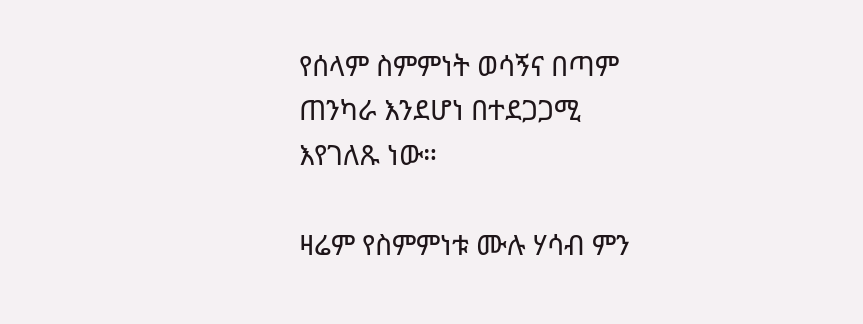የሰላም ስምምነት ወሳኝና በጣም ጠንካራ እንደሆነ በተደጋጋሚ እየገለጹ ነው።

ዛሬም የስምምነቱ ሙሉ ሃሳብ ምን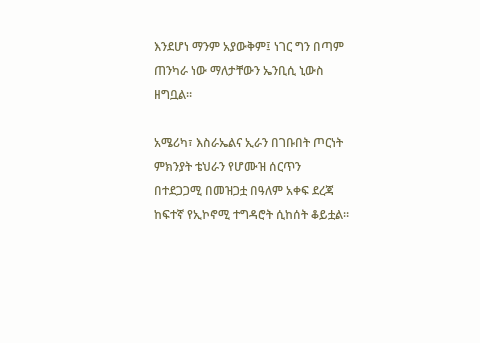እንደሆነ ማንም አያውቅም፤ ነገር ግን በጣም ጠንካራ ነው ማለታቸውን ኤንቢሲ ኒውስ ዘግቧል።

አሜሪካ፣ እስራኤልና ኢራን በገቡበት ጦርነት ምክንያት ቴህራን የሆሙዝ ሰርጥን በተደጋጋሚ በመዝጋቷ በዓለም አቀፍ ደረጃ ከፍተኛ የኢኮኖሚ ተግዳሮት ሲከሰት ቆይቷል።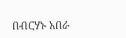በብርሃኑ አበራ